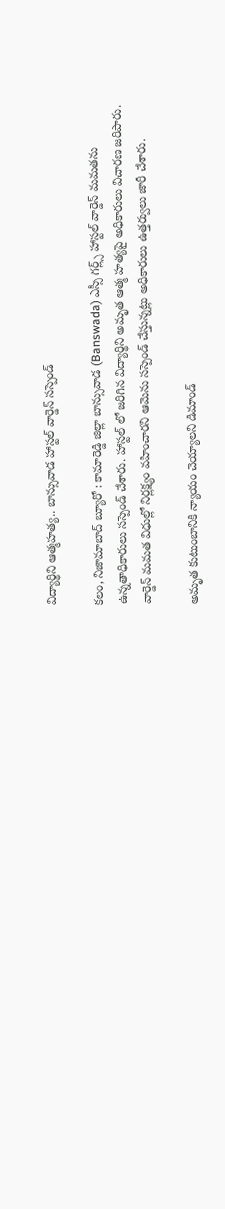విద్యార్థిని ఆత్మహత్య.. బాన్సువాడ హాస్టల్ వార్డెన్ సస్పెండ్

కలం, నిజామాబాద్ బ్యూరో : కామారెడ్డి జిల్లా బాన్సువాడ (Banswada) ఎస్సీ గర్ల్స్ హాస్టల్ వార్డెన్ మమతను ఉన్నతాధికారులు సస్పెండ్ చేశారు. హాస్టల్ లో జరిగిన విద్యార్థిని అమృత ఆత్మ హత్యపై అధికారులు విచారణ జరిపారు. వార్డెన్ మమత విధుల్లో నిర్లక్ష్యం వహించారని ఆమెను సస్పెండ్ చేస్తున్నట్లు అధికారులు ఉత్తర్వులు జారీ చేశారు.

అమృత కుటుంబానికి న్యాయం చెయ్యాలని డిమాండ్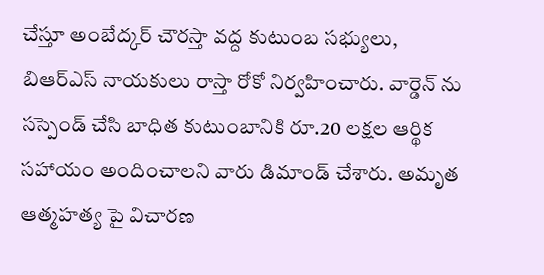చేస్తూ అంబేద్కర్ చౌరస్తా వద్ద కుటుంబ సభ్యులు, బిఆర్ఎస్ నాయకులు రాస్తా రోకో నిర్వహించారు. వార్డెన్ ను సస్పెండ్ చేసి బాధిత కుటుంబానికి రూ.20 లక్షల ఆర్థిక సహాయం అందించాలని వారు డిమాండ్ చేశారు. అమృత ఆత్మహత్య పై విచారణ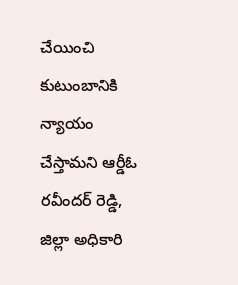చేయించి కుటుంబానికి న్యాయం చేస్తామని ఆర్డీఓ రవీందర్ రెడ్డి, జిల్లా అధికారి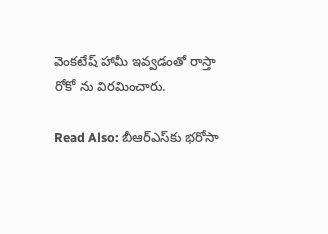వెంకటేష్ హామీ ఇవ్వడంతో రాస్తా రోకో ను విరమించారు.

Read Also: బీఆర్ఎస్‌కు భరోసా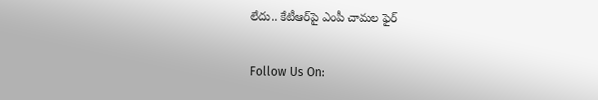లేదు.. కేటీఆర్‌పై ఎంపీ చామల ఫైర్

Follow Us On: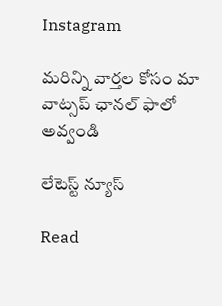Instagram

మ‌రిన్ని వార్త‌ల కోసం మా వాట్స‌ప్ ఛాన‌ల్ ఫాలో అవ్వండి

లేటెస్ట్ న్యూస్‌

Read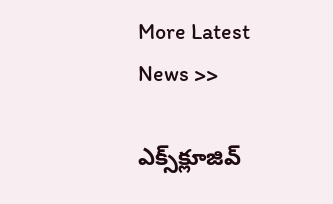More Latest News >>

ఎక్స్‌క్లూజివ్‌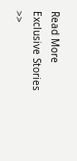Read More Exclusive Stories >>